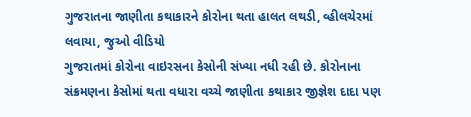ગુજરાતના જાણીતા કથાકારને કોરોના થતા હાલત લથડી, વ્હીલચેરમાં લવાયા, જુઓ વીડિયો
ગુજરાતમાં કોરોના વાઇરસના કેસોની સંખ્યા નધી રહી છે. કોરોનાના સંક્રમણના કેસોમાં થતા વધારા વચ્ચે જાણીતા કથાકાર જીજ્ઞેશ દાદા પણ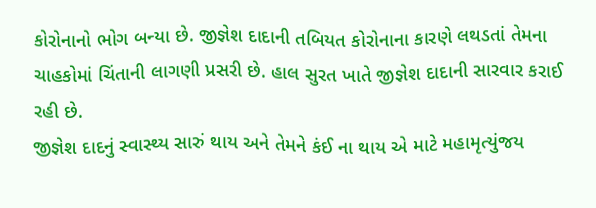કોરોનાનો ભોગ બન્યા છે. જીજ્ઞેશ દાદાની તબિયત કોરોનાના કારણે લથડતાં તેમના ચાહકોમાં ચિંતાની લાગણી પ્રસરી છે. હાલ સુરત ખાતે જીજ્ઞેશ દાદાની સારવાર કરાઈ રહી છે.
જીજ્ઞેશ દાદનું સ્વાસ્થ્ય સારું થાય અને તેમને કંઈ ના થાય એ માટે મહામૃત્યુંજય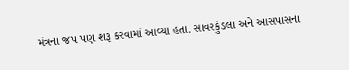મંત્રના જપ પણ શરૂ કરવામાં આવ્યા હતા. સાવરકુંડલા અને આસપાસના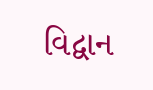વિદ્વાન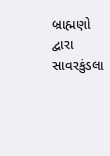બ્રાહ્મણો દ્વારા સાવરકુંડલા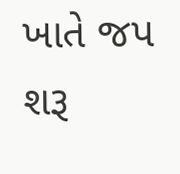ખાતે જપ શરૂ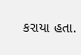કરાયા હતા.